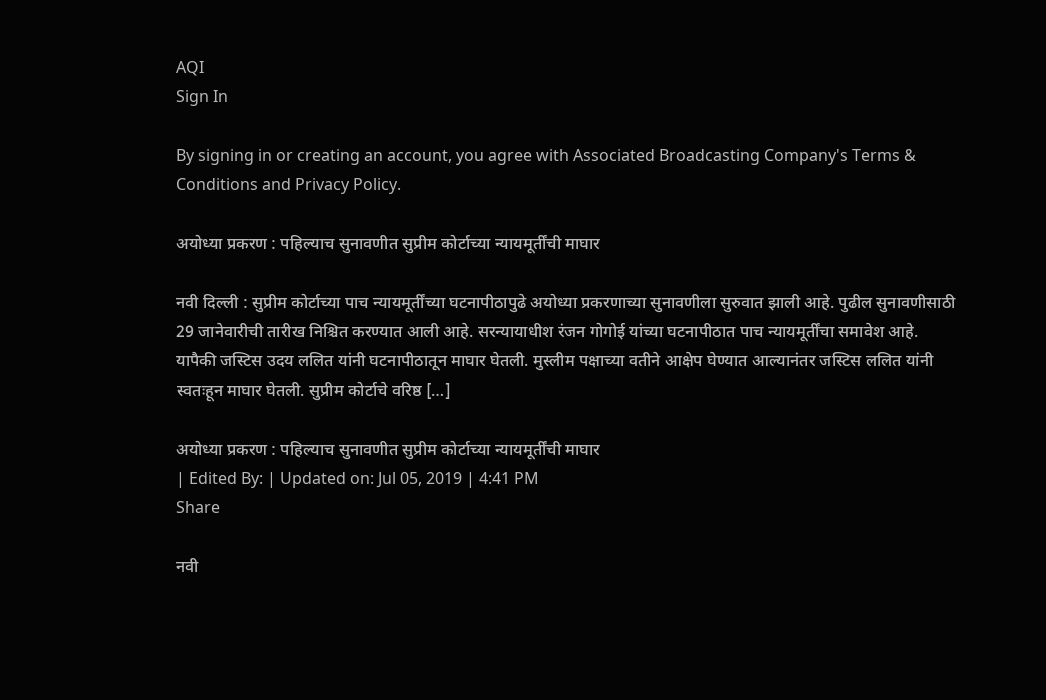AQI
Sign In

By signing in or creating an account, you agree with Associated Broadcasting Company's Terms & Conditions and Privacy Policy.

अयोध्या प्रकरण : पहिल्याच सुनावणीत सुप्रीम कोर्टाच्या न्यायमूर्तींची माघार

नवी दिल्ली : सुप्रीम कोर्टाच्या पाच न्यायमूर्तींच्या घटनापीठापुढे अयोध्या प्रकरणाच्या सुनावणीला सुरुवात झाली आहे. पुढील सुनावणीसाठी 29 जानेवारीची तारीख निश्चित करण्यात आली आहे. सरन्यायाधीश रंजन गोगोई यांच्या घटनापीठात पाच न्यायमूर्तींचा समावेश आहे. यापैकी जस्टिस उदय ललित यांनी घटनापीठातून माघार घेतली. मुस्लीम पक्षाच्या वतीने आक्षेप घेण्यात आल्यानंतर जस्टिस ललित यांनी स्वतःहून माघार घेतली. सुप्रीम कोर्टाचे वरिष्ठ […]

अयोध्या प्रकरण : पहिल्याच सुनावणीत सुप्रीम कोर्टाच्या न्यायमूर्तींची माघार
| Edited By: | Updated on: Jul 05, 2019 | 4:41 PM
Share

नवी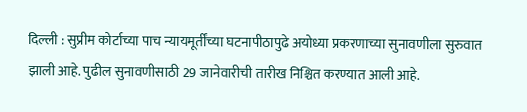दिल्ली : सुप्रीम कोर्टाच्या पाच न्यायमूर्तींच्या घटनापीठापुढे अयोध्या प्रकरणाच्या सुनावणीला सुरुवात झाली आहे. पुढील सुनावणीसाठी 29 जानेवारीची तारीख निश्चित करण्यात आली आहे.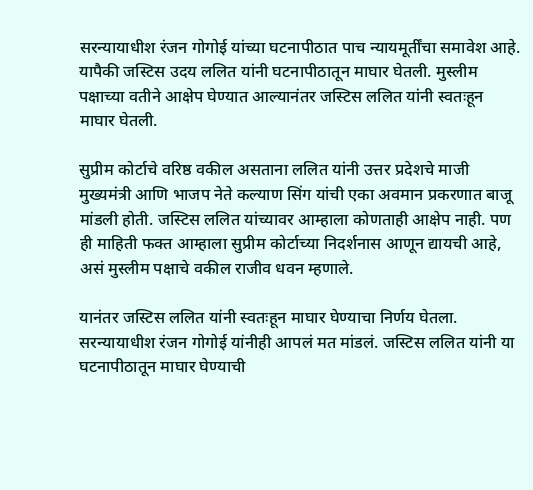सरन्यायाधीश रंजन गोगोई यांच्या घटनापीठात पाच न्यायमूर्तींचा समावेश आहे. यापैकी जस्टिस उदय ललित यांनी घटनापीठातून माघार घेतली. मुस्लीम पक्षाच्या वतीने आक्षेप घेण्यात आल्यानंतर जस्टिस ललित यांनी स्वतःहून माघार घेतली.

सुप्रीम कोर्टाचे वरिष्ठ वकील असताना ललित यांनी उत्तर प्रदेशचे माजी मुख्यमंत्री आणि भाजप नेते कल्याण सिंग यांची एका अवमान प्रकरणात बाजू मांडली होती. जस्टिस ललित यांच्यावर आम्हाला कोणताही आक्षेप नाही. पण ही माहिती फक्त आम्हाला सुप्रीम कोर्टाच्या निदर्शनास आणून द्यायची आहे, असं मुस्लीम पक्षाचे वकील राजीव धवन म्हणाले.

यानंतर जस्टिस ललित यांनी स्वतःहून माघार घेण्याचा निर्णय घेतला. सरन्यायाधीश रंजन गोगोई यांनीही आपलं मत मांडलं. जस्टिस ललित यांनी या घटनापीठातून माघार घेण्याची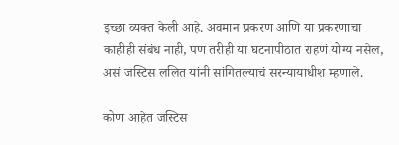इच्छा व्यक्त केली आहे. अवमान प्रकरण आणि या प्रकरणाचा काहीही संबंध नाही, पण तरीही या घटनापीठात राहणं योग्य नसेल, असं जस्टिस ललित यांनी सांगितल्याचं सरन्यायाधीश म्हणाले.

कोण आहेत जस्टिस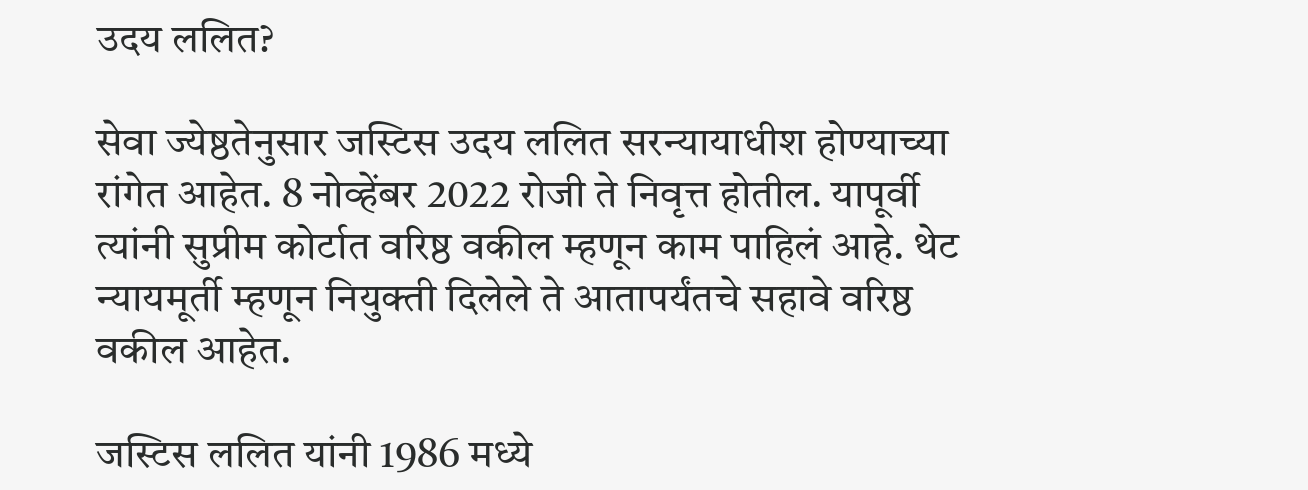उदय ललित?

सेवा ज्येष्ठतेनुसार जस्टिस उदय ललित सरन्यायाधीश होण्याच्या रांगेत आहेत. 8 नोव्हेंबर 2022 रोजी ते निवृत्त होतील. यापूर्वी त्यांनी सुप्रीम कोर्टात वरिष्ठ वकील म्हणून काम पाहिलं आहे. थेट न्यायमूर्ती म्हणून नियुक्ती दिलेले ते आतापर्यंतचे सहावे वरिष्ठ वकील आहेत.

जस्टिस ललित यांनी 1986 मध्ये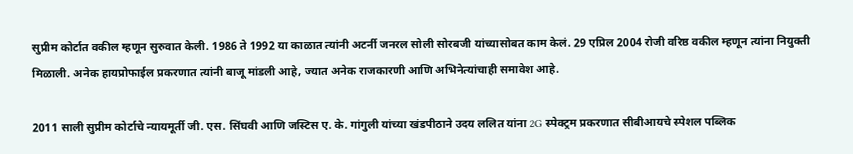सुप्रीम कोर्टात वकील म्हणून सुरुवात केली. 1986 ते 1992 या काळात त्यांनी अटर्नी जनरल सोली सोरबजी यांच्यासोबत काम केलं. 29 एप्रिल 2004 रोजी वरिष्ठ वकील म्हणून त्यांना नियुक्ती मिळाली. अनेक हायप्रोफाईल प्रकरणात त्यांनी बाजू मांडली आहे, ज्यात अनेक राजकारणी आणि अभिनेत्यांचाही समावेश आहे.

2011 साली सुप्रीम कोर्टाचे न्यायमूर्ती जी. एस. सिंघवी आणि जस्टिस ए. के. गांगुली यांच्या खंडपीठाने उदय ललित यांना 2G स्पेक्ट्रम प्रकरणात सीबीआयचे स्पेशल पब्लिक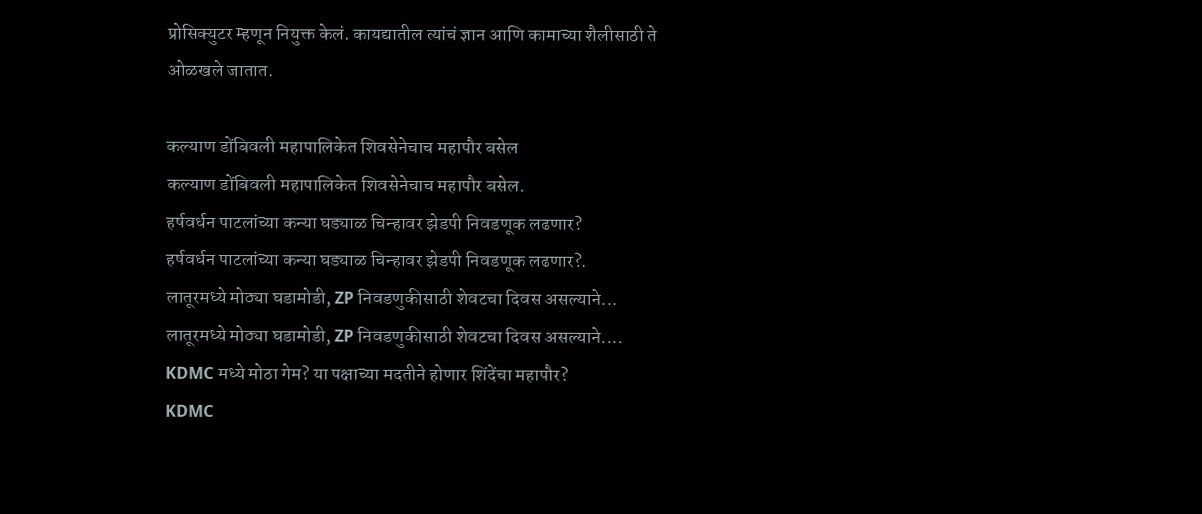प्रोसिक्युटर म्हणून नियुक्त केलं. कायद्यातील त्यांचं ज्ञान आणि कामाच्या शैलीसाठी ते ओळखले जातात.

कल्याण डोंबिवली महापालिकेत शिवसेनेचाच महापौर बसेल
कल्याण डोंबिवली महापालिकेत शिवसेनेचाच महापौर बसेल.
हर्षवर्धन पाटलांच्या कन्या घड्याळ चिन्हावर झेडपी निवडणूक लढणार?
हर्षवर्धन पाटलांच्या कन्या घड्याळ चिन्हावर झेडपी निवडणूक लढणार?.
लातूरमध्ये मोठ्या घडामोडी, ZP निवडणुकीसाठी शेवटचा दिवस असल्याने...
लातूरमध्ये मोठ्या घडामोडी, ZP निवडणुकीसाठी शेवटचा दिवस असल्याने....
KDMC मध्ये मोठा गेम? या पक्षाच्या मदतीने होणार शिंदेंचा महापौर?
KDMC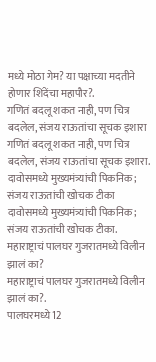मध्ये मोठा गेम? या पक्षाच्या मदतीने होणार शिंदेंचा महापौर?.
गणितं बदलू शकत नाही, पण चित्र बदलेल, संजय राऊतांचा सूचक इशारा
गणितं बदलू शकत नाही, पण चित्र बदलेल, संजय राऊतांचा सूचक इशारा.
दावोसमध्ये मुख्यमंत्र्यांची पिकनिक; संजय राऊतांची खोचक टीका
दावोसमध्ये मुख्यमंत्र्यांची पिकनिक; संजय राऊतांची खोचक टीका.
महाराष्ट्राचं पालघर गुजरातमध्ये विलीन झालं का?
महाराष्ट्राचं पालघर गुजरातमध्ये विलीन झालं का?.
पालघरमध्ये12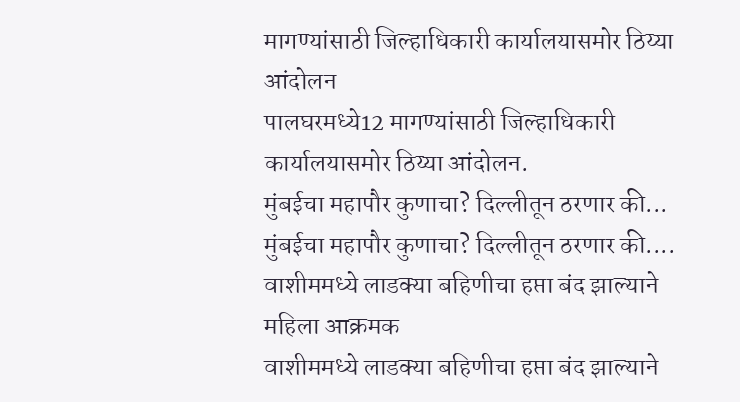मागण्यांसाठी जिल्हाधिकारी कार्यालयासमोर ठिय्या आंदोलन
पालघरमध्ये12 मागण्यांसाठी जिल्हाधिकारी कार्यालयासमोर ठिय्या आंदोलन.
मुंबईचा महापौर कुणाचा? दिल्लीतून ठरणार की...
मुंबईचा महापौर कुणाचा? दिल्लीतून ठरणार की....
वाशीममध्ये लाडक्या बहिणीचा हप्ता बंद झाल्याने महिला आक्रमक
वाशीममध्ये लाडक्या बहिणीचा हप्ता बंद झाल्याने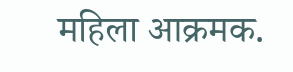महिला आक्रमक.